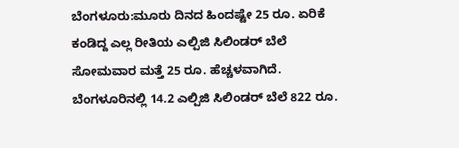ಬೆಂಗಳೂರು:ಮೂರು ದಿನದ ಹಿಂದಷ್ಟೇ 25 ರೂ. ಏರಿಕೆ ಕಂಡಿದ್ದ ಎಲ್ಲ ರೀತಿಯ ಎಲ್ಪಿಜಿ ಸಿಲಿಂಡರ್ ಬೆಲೆ ಸೋಮವಾರ ಮತ್ತೆ 25 ರೂ. ಹೆಚ್ಚಳವಾಗಿದೆ. ಬೆಂಗಳೂರಿನಲ್ಲಿ 14.2 ಎಲ್ಪಿಜಿ ಸಿಲಿಂಡರ್ ಬೆಲೆ 822 ರೂ.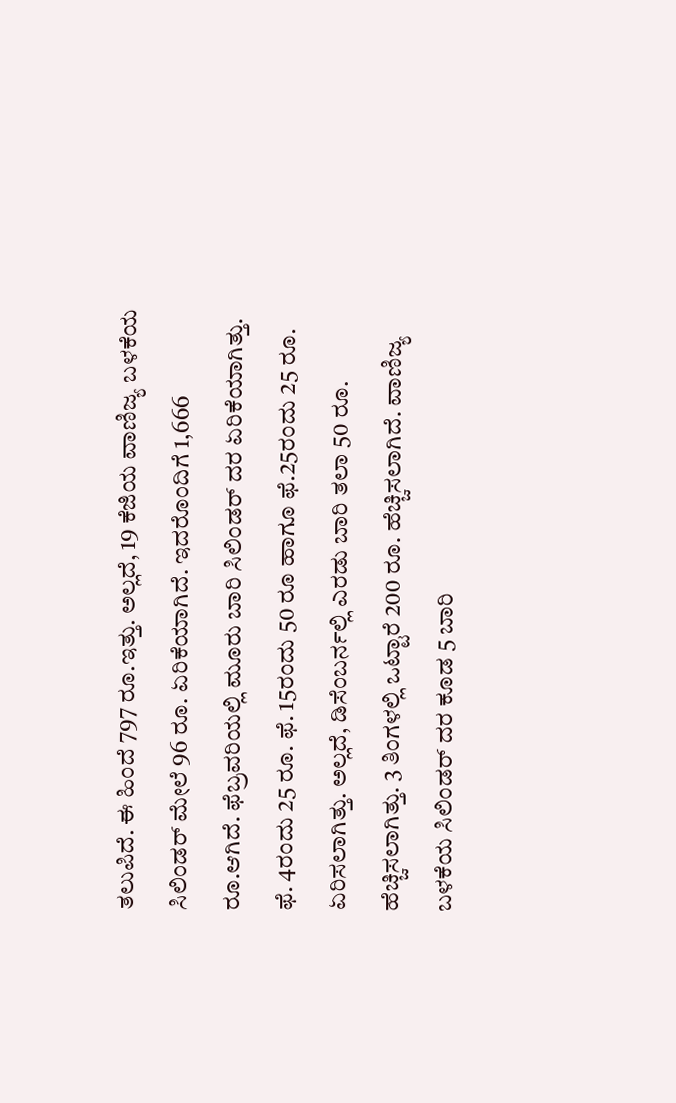ತಲುಪಿದೆ. ಈ ಹಿಂದೆ 797 ರೂ.ಇತ್ತು. ಅಲ್ಲದೆ, 19 ಕೆಜಿಯ ವಾಣಿಜ್ಯ ಬಳಕೆಯ ಸಿಲಿಂಡರ್ ಮೇಲೆ 96 ರೂ. ಏರಿಕೆಯಾಗಿದೆ. ಇದರೊಂದಿಗೆ 1,666 ರೂ.ಆಗಿದೆ. ಫೆಬ್ರವರಿಯಲ್ಲಿ ಮೂರು ಬಾರಿ ಸಿಲಿಂಡರ್ ದರ ಏರಿಕೆಯಾಗಿತ್ತು. ಫೆ. 4ರಂದು 25 ರೂ. ಫೆ. 15ರಂದು 50 ರೂ ಹಾಗೂ ಫೆ.25ರಂದು 25 ರೂ. ಏರಿಸಲಾಗಿತ್ತು. ಅಲ್ಲದೆ, ಡಿಸೆಂಬರ್ನಲ್ಲಿ ಎರಡು ಬಾರಿ ತಲಾ 50 ರೂ. ಹೆಚ್ಚಿಸಲಾಗಿತ್ತು. 3 ತಿಂಗಳಲ್ಲಿ ಒಟ್ಟಾರೆ 200 ರೂ. ಹೆಚ್ಚಿಸಲಾಗಿದೆ. ವಾಣಿಜ್ಯ ಬಳಕೆಯ ಸಿಲಿಂಡರ್ ದರ ಕೂಡ 5 ಬಾರಿ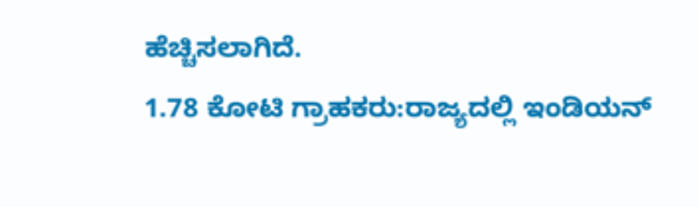ಹೆಚ್ಚಿಸಲಾಗಿದೆ.
1.78 ಕೋಟಿ ಗ್ರಾಹಕರು:ರಾಜ್ಯದಲ್ಲಿ ಇಂಡಿಯನ್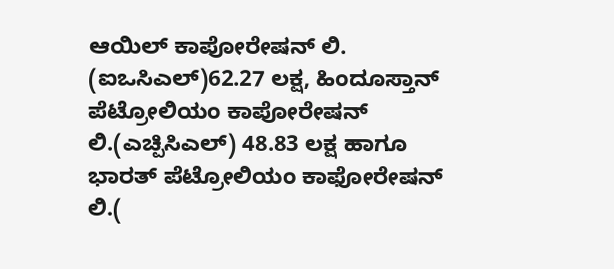ಆಯಿಲ್ ಕಾಪೋರೇಷನ್ ಲಿ. (ಐಒಸಿಎಲ್)62.27 ಲಕ್ಷ, ಹಿಂದೂಸ್ತಾನ್ ಪೆಟ್ರೋಲಿಯಂ ಕಾಪೋರೇಷನ್ ಲಿ.(ಎಚ್ಪಿಸಿಎಲ್) 48.83 ಲಕ್ಷ ಹಾಗೂ ಭಾರತ್ ಪೆಟ್ರೋಲಿಯಂ ಕಾಫೋರೇಷನ್ ಲಿ.(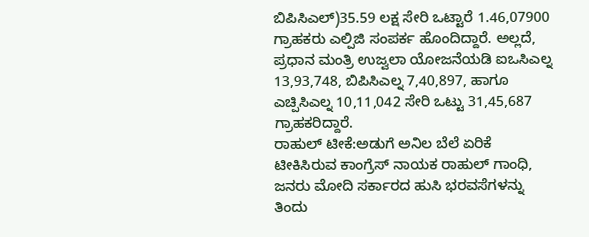ಬಿಪಿಸಿಎಲ್)35.59 ಲಕ್ಷ ಸೇರಿ ಒಟ್ಟಾರೆ 1.46,07900 ಗ್ರಾಹಕರು ಎಲ್ಪಿಜಿ ಸಂಪರ್ಕ ಹೊಂದಿದ್ದಾರೆ. ಅಲ್ಲದೆ, ಪ್ರಧಾನ ಮಂತ್ರಿ ಉಜ್ವಲಾ ಯೋಜನೆಯಡಿ ಐಒಸಿಎಲ್ನ 13,93,748, ಬಿಪಿಸಿಎಲ್ನ 7,40,897, ಹಾಗೂ ಎಚ್ಪಿಸಿಎಲ್ನ 10,11,042 ಸೇರಿ ಒಟ್ಟು 31,45,687 ಗ್ರಾಹಕರಿದ್ದಾರೆ.
ರಾಹುಲ್ ಟೀಕೆ:ಅಡುಗೆ ಅನಿಲ ಬೆಲೆ ಏರಿಕೆ ಟೀಕಿಸಿರುವ ಕಾಂಗ್ರೆಸ್ ನಾಯಕ ರಾಹುಲ್ ಗಾಂಧಿ, ಜನರು ಮೋದಿ ಸರ್ಕಾರದ ಹುಸಿ ಭರವಸೆಗಳನ್ನು ತಿಂದು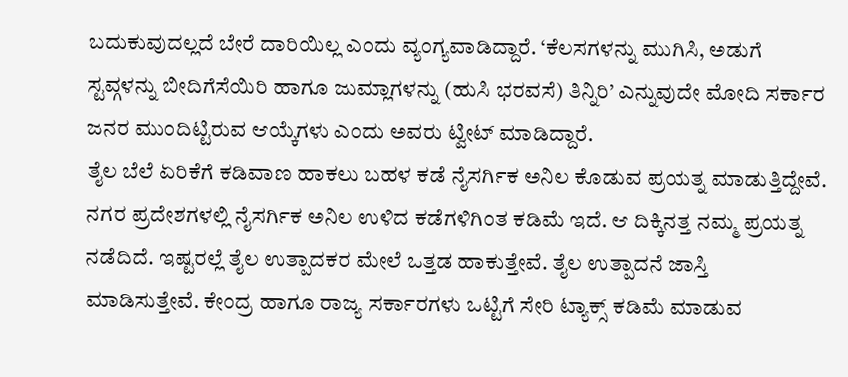ಬದುಕುವುದಲ್ಲದೆ ಬೇರೆ ದಾರಿಯಿಲ್ಲ ಎಂದು ವ್ಯಂಗ್ಯವಾಡಿದ್ದಾರೆ. ‘ಕೆಲಸಗಳನ್ನು ಮುಗಿಸಿ, ಅಡುಗೆ ಸ್ಟವ್ಗಳನ್ನು ಬೀದಿಗೆಸೆಯಿರಿ ಹಾಗೂ ಜುಮ್ಲಾಗಳನ್ನು (ಹುಸಿ ಭರವಸೆ) ತಿನ್ನಿರಿ’ ಎನ್ನುವುದೇ ಮೋದಿ ಸರ್ಕಾರ ಜನರ ಮುಂದಿಟ್ಟಿರುವ ಆಯ್ಕೆಗಳು ಎಂದು ಅವರು ಟ್ವೀಟ್ ಮಾಡಿದ್ದಾರೆ.
ತೈಲ ಬೆಲೆ ಏರಿಕೆಗೆ ಕಡಿವಾಣ ಹಾಕಲು ಬಹಳ ಕಡೆ ನೈಸರ್ಗಿಕ ಅನಿಲ ಕೊಡುವ ಪ್ರಯತ್ನ ಮಾಡುತ್ತಿದ್ದೇವೆ. ನಗರ ಪ್ರದೇಶಗಳಲ್ಲಿ ನೈಸರ್ಗಿಕ ಅನಿಲ ಉಳಿದ ಕಡೆಗಳಿಗಿಂತ ಕಡಿಮೆ ಇದೆ. ಆ ದಿಕ್ಕಿನತ್ತ ನಮ್ಮ ಪ್ರಯತ್ನ ನಡೆದಿದೆ. ಇಷ್ಟರಲ್ಲೆ ತೈಲ ಉತ್ಪಾದಕರ ಮೇಲೆ ಒತ್ತಡ ಹಾಕುತ್ತೇವೆ. ತೈಲ ಉತ್ಪಾದನೆ ಜಾಸ್ತಿ ಮಾಡಿಸುತ್ತೇವೆ. ಕೇಂದ್ರ ಹಾಗೂ ರಾಜ್ಯ ಸರ್ಕಾರಗಳು ಒಟ್ಟಿಗೆ ಸೇರಿ ಟ್ಯಾಕ್ಸ್ ಕಡಿಮೆ ಮಾಡುವ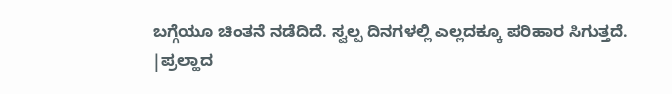ಬಗ್ಗೆಯೂ ಚಿಂತನೆ ನಡೆದಿದೆ. ಸ್ವಲ್ಪ ದಿನಗಳಲ್ಲಿ ಎಲ್ಲದಕ್ಕೂ ಪರಿಹಾರ ಸಿಗುತ್ತದೆ.
|ಪ್ರಲ್ಹಾದ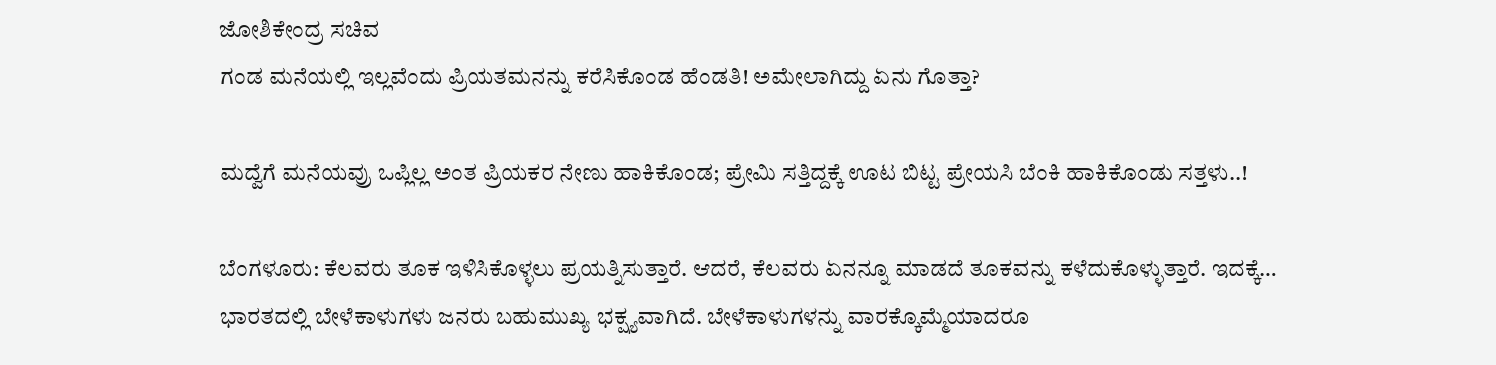ಜೋಶಿಕೇಂದ್ರ ಸಚಿವ
ಗಂಡ ಮನೆಯಲ್ಲಿ ಇಲ್ಲವೆಂದು ಪ್ರಿಯತಮನನ್ನು ಕರೆಸಿಕೊಂಡ ಹೆಂಡತಿ! ಅಮೇಲಾಗಿದ್ದು ಏನು ಗೊತ್ತಾ?

ಮದ್ವೆಗೆ ಮನೆಯವ್ರು ಒಪ್ಲಿಲ್ಲ ಅಂತ ಪ್ರಿಯಕರ ನೇಣು ಹಾಕಿಕೊಂಡ; ಪ್ರೇಮಿ ಸತ್ತಿದ್ದಕ್ಕೆ ಊಟ ಬಿಟ್ಟ ಪ್ರೇಯಸಿ ಬೆಂಕಿ ಹಾಕಿಕೊಂಡು ಸತ್ತಳು..!

ಬೆಂಗಳೂರು: ಕೆಲವರು ತೂಕ ಇಳಿಸಿಕೊಳ್ಳಲು ಪ್ರಯತ್ನಿಸುತ್ತಾರೆ. ಆದರೆ, ಕೆಲವರು ಏನನ್ನೂ ಮಾಡದೆ ತೂಕವನ್ನು ಕಳೆದುಕೊಳ್ಳುತ್ತಾರೆ. ಇದಕ್ಕೆ…
ಭಾರತದಲ್ಲಿ ಬೇಳೆಕಾಳುಗಳು ಜನರು ಬಹುಮುಖ್ಯ ಭಕ್ಷ್ಯವಾಗಿದೆ. ಬೇಳೆಕಾಳುಗಳನ್ನು ವಾರಕ್ಕೊಮ್ಮೆಯಾದರೂ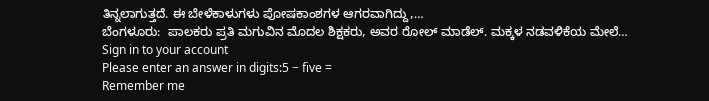ತಿನ್ನಲಾಗುತ್ತದೆ. ಈ ಬೇಳೆಕಾಳುಗಳು ಪೋಷಕಾಂಶಗಳ ಆಗರವಾಗಿದ್ದು,…
ಬೆಂಗಳೂರು:  ಪಾಲಕರು ಪ್ರತಿ ಮಗುವಿನ ಮೊದಲ ಶಿಕ್ಷಕರು, ಅವರ ರೋಲ್ ಮಾಡೆಲ್. ಮಕ್ಕಳ ನಡವಳಿಕೆಯ ಮೇಲೆ…
Sign in to your account
Please enter an answer in digits:5 − five =
Remember me